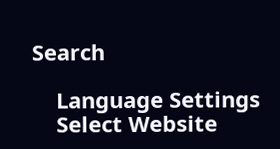Search

    Language Settings
    Select Website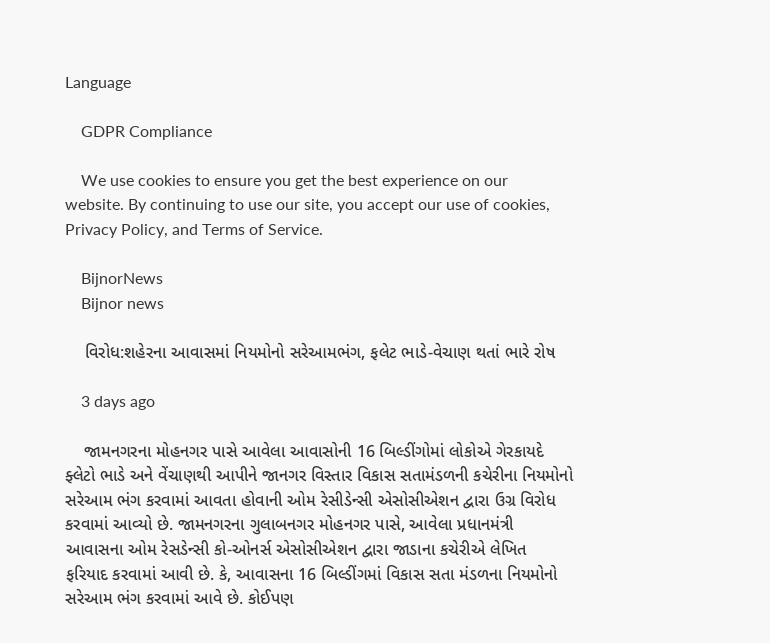Language

    GDPR Compliance

    We use cookies to ensure you get the best experience on our website. By continuing to use our site, you accept our use of cookies, Privacy Policy, and Terms of Service.

    BijnorNews
    Bijnor news

    વિરોધ:શહેરના આવાસમાં નિયમોનો સરેઆમભંગ, ફલેટ ભાડે-વેચાણ થતાં ભારે રોષ

    3 days ago

    જામનગરના મોહનગર પાસે આવેલા આવાસોની 16 બિલ્ડીંગોમાં લોકોએ ગેરકાયદે ફ્લેટો ભાડે અને વેંચાણથી આપીને જાનગર વિસ્તાર વિકાસ સતામંડળની કચેરીના નિયમોનો સરેઆમ ભંગ કરવામાં આવતા હોવાની ઓમ રેસીડેન્સી એસોસીએશન દ્વારા ઉગ્ર વિરોધ કરવામાં આવ્યો છે. જામનગરના ગુલાબનગર મોહનગર પાસે, આવેલા પ્રધાનમંત્રી આવાસના ઓમ રેસડેન્સી કો-ઓનર્સ એસોસીએશન દ્વારા જાડાના કચેરીએ લેખિત ફરિયાદ કરવામાં આવી છે. કે, આવાસના 16 બિલ્ડીંગમાં વિકાસ સતા મંડળના નિયમોનો સરેઆમ ભંગ કરવામાં આવે છે. કોઈપણ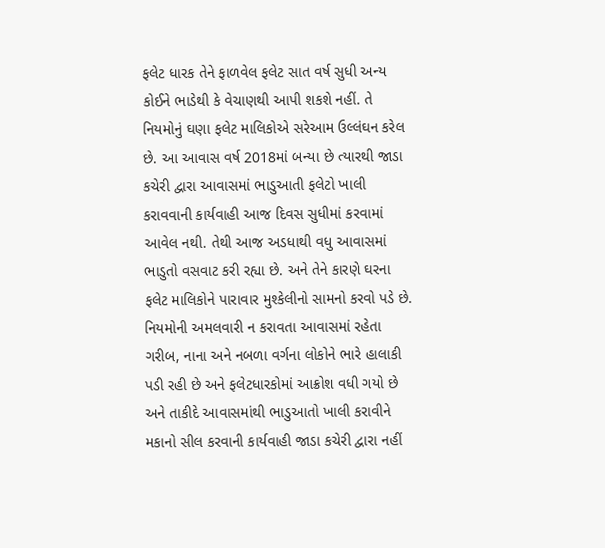ફલેટ ધારક તેને ફાળવેલ ફલેટ સાત વર્ષ સુધી અન્ય કોઈને ભાડેથી કે વેચાણથી આપી શકશે નહીં. તે નિયમોનું ઘણા ફલેટ માલિકોએ સરેઆમ ઉલ્લંઘન કરેલ છે. આ આવાસ વર્ષ 2018માં બન્યા છે ત્યારથી જાડા કચેરી દ્વારા આવાસમાં ભાડુઆતી ફલેટો ખાલી કરાવવાની કાર્યવાહી આજ દિવસ સુધીમાં કરવામાં આવેલ નથી. તેથી આજ અડધાથી વધુ આવાસમાં ભાડુતો વસવાટ કરી રહ્યા છે. અને તેને કારણે ઘરના ફલેટ માલિકોને પારાવાર મુશ્કેલીનો સામનો કરવો પડે છે. નિયમોની અમલવારી ન કરાવતા આવાસમાં રહેતા ગરીબ, નાના અને નબળા વર્ગના લોકોને ભારે હાલાકી પડી રહી છે અને ફલેટધારકોમાં આક્રોશ વધી ગયો છે અને તાકીદે આવાસમાંથી ભાડુઆતો ખાલી કરાવીને મકાનો સીલ કરવાની કાર્યવાહી જાડા કચેરી દ્વારા નહીં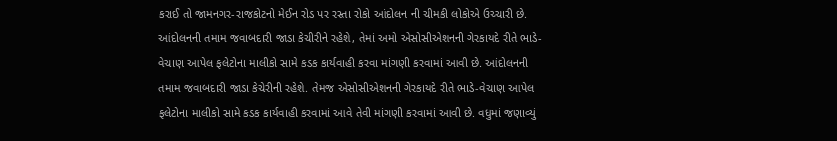કરાઈ તો જામનગર-રાજકોટનો મેઈન રોડ પર રસ્તા રોકો આંદોલન ની ચીમકી લોકોએ ઉચ્ચારી છે. આંદોલનની તમામ જવાબદારી જાડા કેચીરીને રહેશે, તેમાં અમો એસોસીએશનની ગેરકાયદે રીતે ભાડે-વેચાણ આપેલ ફલેટોના માલીકો સામે કડક કાર્યવાહી કરવા માંગણી કરવામાં આવી છે. આંદોલનની તમામ જવાબદારી જાડા કેચેરીની રહેશે. તેમજ એસોસીએશનની ગેરકાયદે રીતે ભાડે-વેચાણ આપેલ ફલેટોના માલીકો સામે કડક કાર્યવાહી કરવામાં આવે તેવી માંગણી કરવામાં આવી છે. વધુમાં જણાવ્યું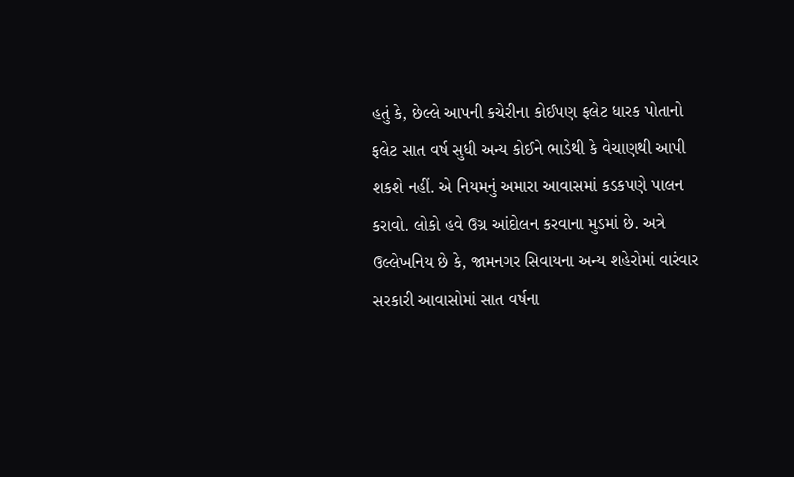હતું કે, છેલ્લે આપની કચેરીના કોઈપણ ફલેટ ધારક પોતાનો ફલેટ સાત વર્ષ સુધી અન્ય કોઈને ભાડેથી કે વેચાણથી આપી શકશે નહીં. એ નિયમનું અમારા આવાસમાં કડકપણે પાલન કરાવો. લોકો હવે ઉગ્ર આંદોલન કરવાના મુડમાં છે. અત્રે ઉલ્લેખનિય છે કે, જામનગર સિવાયના અન્ય શહેરોમાં વારંવાર સરકારી આવાસોમાં સાત વર્ષના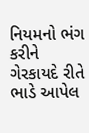નિયમનો ભંગ કરીને ગેરકાયદે રીતે ભાડે આપેલ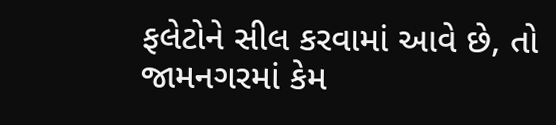ફલેટોને સીલ કરવામાં આવે છે, તો જામનગરમાં કેમ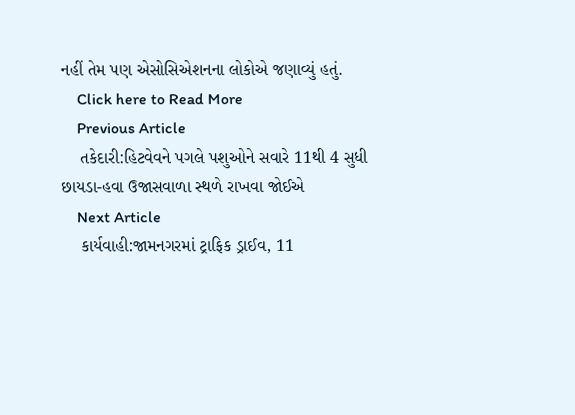નહીં તેમ પણ એસોસિએશનના લોકોએ જણાવ્યું હતું.
    Click here to Read More
    Previous Article
    તકેદારી:હિટવેવને પગલે પશુઓને સવારે 11થી 4 સુધી છાયડા-હવા ઉજાસવાળા સ્થળે રાખવા જોઈએ
    Next Article
    કાર્યવાહી:જામનગરમાં ટ્રાફિક ડ્રાઈવ, 11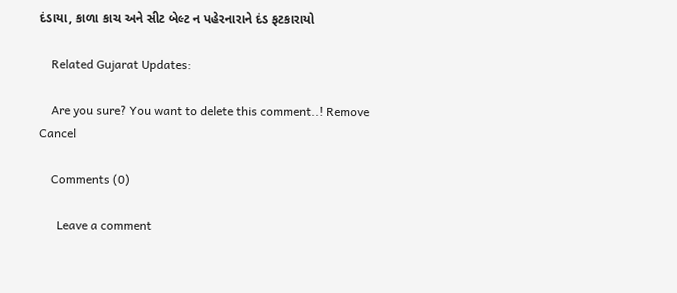દંડાયા, કાળા કાચ અને સીટ બેલ્ટ ન પહેરનારાને દંડ ફટકારાયો

    Related Gujarat Updates:

    Are you sure? You want to delete this comment..! Remove Cancel

    Comments (0)

      Leave a comment